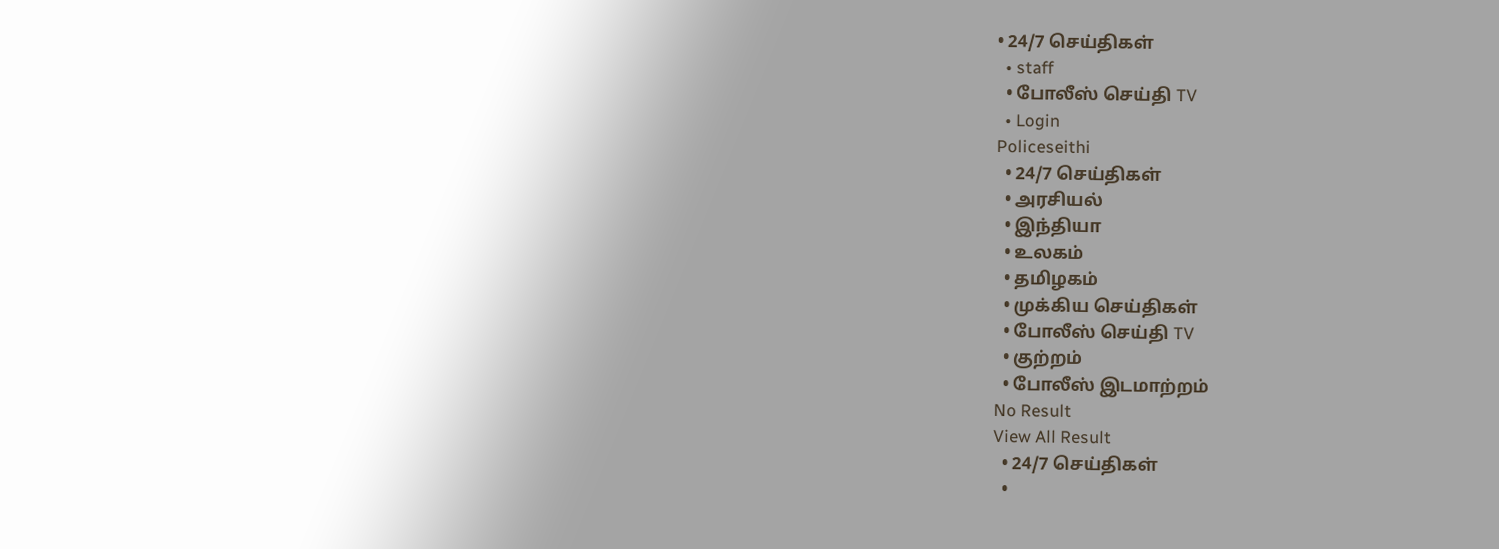• 24/7 செய்திகள்
  • staff
  • போலீஸ் செய்தி TV
  • Login
Policeseithi
  • 24/7 செய்திகள்
  • அரசியல்
  • இந்தியா
  • உலகம்
  • தமிழகம்
  • முக்கிய செய்திகள்
  • போலீஸ் செய்தி TV
  • குற்றம்
  • போலீஸ் இடமாற்றம்
No Result
View All Result
  • 24/7 செய்திகள்
  •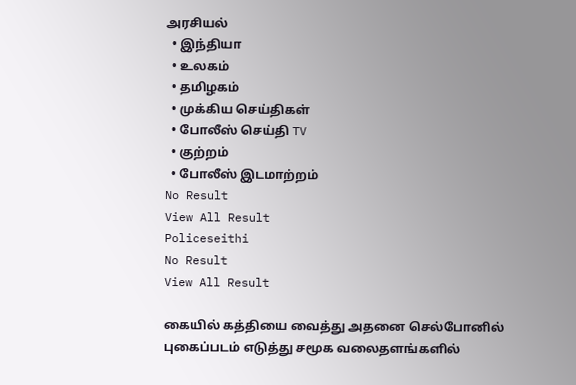அரசியல்
  • இந்தியா
  • உலகம்
  • தமிழகம்
  • முக்கிய செய்திகள்
  • போலீஸ் செய்தி TV
  • குற்றம்
  • போலீஸ் இடமாற்றம்
No Result
View All Result
Policeseithi
No Result
View All Result

கையில் கத்தியை வைத்து அதனை செல்போனில் புகைப்படம் எடுத்து சமூக வலைதளங்களில்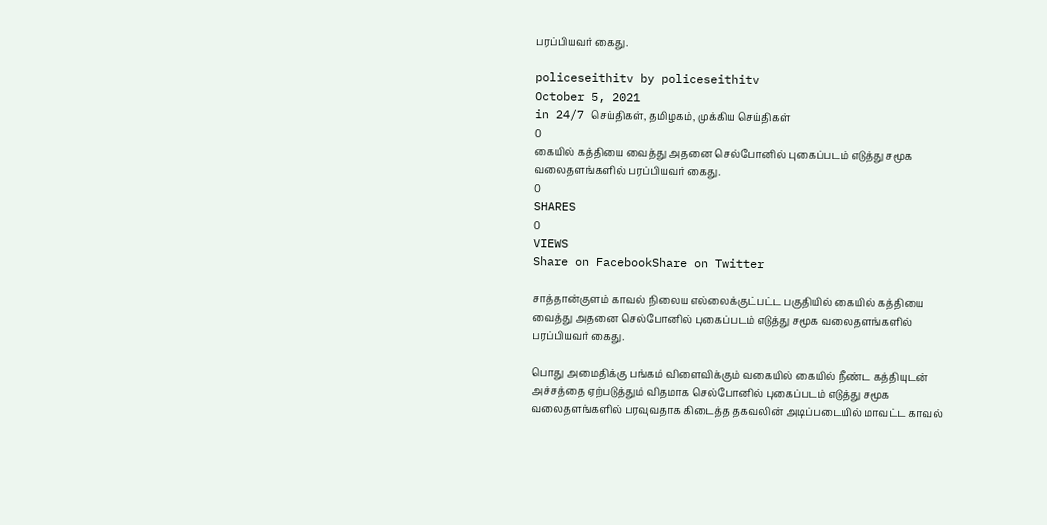பரப்பியவர் கைது.

policeseithitv by policeseithitv
October 5, 2021
in 24/7 செய்திகள், தமிழகம், முக்கிய செய்திகள்
0
கையில் கத்தியை வைத்து அதனை செல்போனில் புகைப்படம் எடுத்து சமூக வலைதளங்களில் பரப்பியவர் கைது.
0
SHARES
0
VIEWS
Share on FacebookShare on Twitter

சாத்தான்குளம் காவல் நிலைய எல்லைக்குட்பட்ட பகுதியில் கையில் கத்தியை வைத்து அதனை செல்போனில் புகைப்படம் எடுத்து சமூக வலைதளங்களில் பரப்பியவர் கைது.

பொது அமைதிக்கு பங்கம் விளைவிக்கும் வகையில் கையில் நீண்ட கத்தியுடன் அச்சத்தை ஏற்படுத்தும் விதமாக செல்போனில் புகைப்படம் எடுத்து சமூக வலைதளங்களில் பரவுவதாக கிடைத்த தகவலின் அடிப்படையில் மாவட்ட காவல்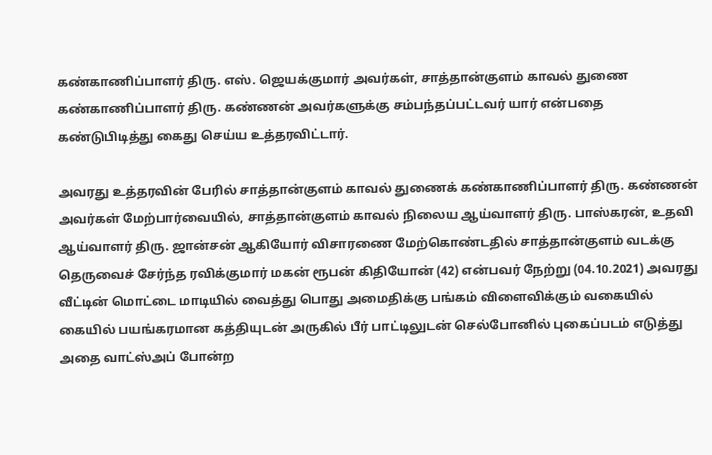கண்காணிப்பாளர் திரு. எஸ். ஜெயக்குமார் அவர்கள், சாத்தான்குளம் காவல் துணை கண்காணிப்பாளர் திரு. கண்ணன் அவர்களுக்கு சம்பந்தப்பட்டவர் யார் என்பதை கண்டுபிடித்து கைது செய்ய உத்தரவிட்டார்.

அவரது உத்தரவின் பேரில் சாத்தான்குளம் காவல் துணைக் கண்காணிப்பாளர் திரு. கண்ணன் அவர்கள் மேற்பார்வையில், சாத்தான்குளம் காவல் நிலைய ஆய்வாளர் திரு. பாஸ்கரன், உதவி ஆய்வாளர் திரு. ஜான்சன் ஆகியோர் விசாரணை மேற்கொண்டதில் சாத்தான்குளம் வடக்கு தெருவைச் சேர்ந்த ரவிக்குமார் மகன் ரூபன் கிதியோன் (42) என்பவர் நேற்று (04.10.2021) அவரது வீட்டின் மொட்டை மாடியில் வைத்து பொது அமைதிக்கு பங்கம் விளைவிக்கும் வகையில் கையில் பயங்கரமான கத்தியுடன் அருகில் பீர் பாட்டிலுடன் செல்போனில் புகைப்படம் எடுத்து அதை வாட்ஸ்அப் போன்ற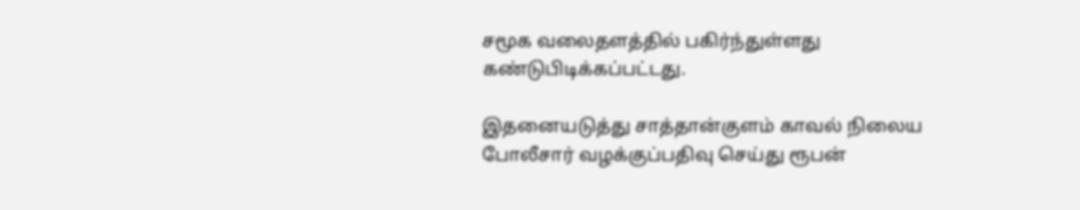சமூக வலைதளத்தில் பகிர்ந்துள்ளது கண்டுபிடிக்கப்பட்டது.

இதனையடுத்து சாத்தான்குளம் காவல் நிலைய போலீசார் வழக்குப்பதிவு செய்து ரூபன்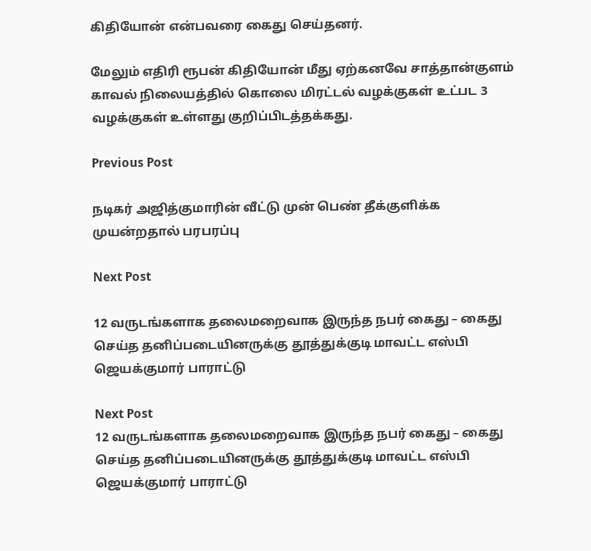கிதியோன் என்பவரை கைது செய்தனர்.

மேலும் எதிரி ரூபன் கிதியோன் மீது ஏற்கனவே சாத்தான்குளம் காவல் நிலையத்தில் கொலை மிரட்டல் வழக்குகள் உட்பட 3 வழக்குகள் உள்ளது குறிப்பிடத்தக்கது.

Previous Post

நடிகர் அஜித்குமாரின் வீட்டு முன் பெண் தீக்குளிக்க முயன்றதால் பரபரப்பு

Next Post

12 வருடங்களாக தலைமறைவாக இருந்த நபர் கைது – கைது செய்த தனிப்படையினருக்கு தூத்துக்குடி மாவட்ட எஸ்பி ஜெயக்குமார் பாராட்டு

Next Post
12 வருடங்களாக தலைமறைவாக இருந்த நபர் கைது – கைது செய்த தனிப்படையினருக்கு தூத்துக்குடி மாவட்ட எஸ்பி ஜெயக்குமார் பாராட்டு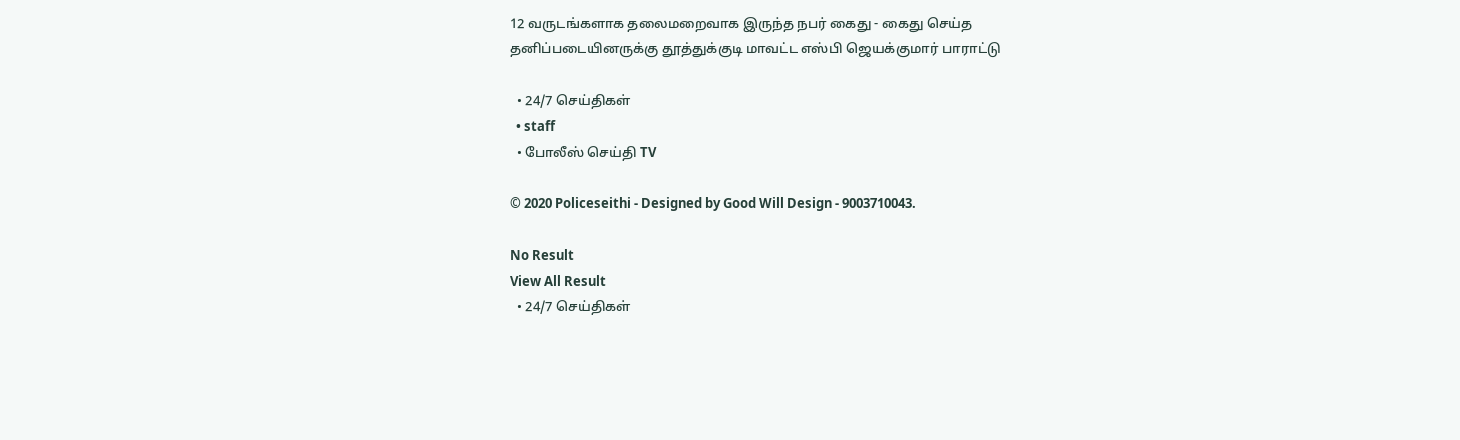12 வருடங்களாக தலைமறைவாக இருந்த நபர் கைது - கைது செய்த தனிப்படையினருக்கு தூத்துக்குடி மாவட்ட எஸ்பி ஜெயக்குமார் பாராட்டு

  • 24/7 செய்திகள்
  • staff
  • போலீஸ் செய்தி TV

© 2020 Policeseithi - Designed by Good Will Design - 9003710043.

No Result
View All Result
  • 24/7 செய்திகள்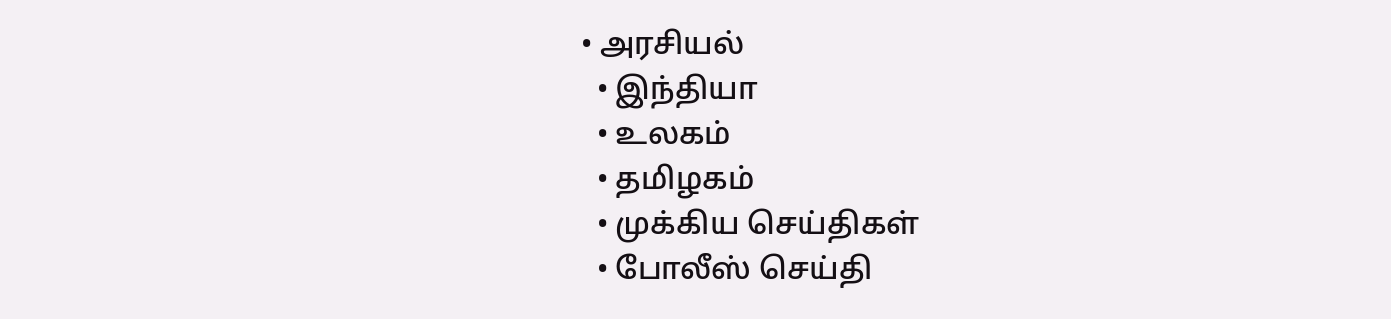• அரசியல்
  • இந்தியா
  • உலகம்
  • தமிழகம்
  • முக்கிய செய்திகள்
  • போலீஸ் செய்தி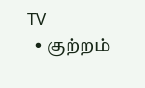TV
  • குற்றம்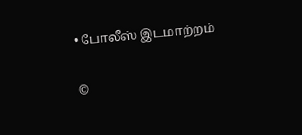• போலீஸ் இடமாற்றம்

©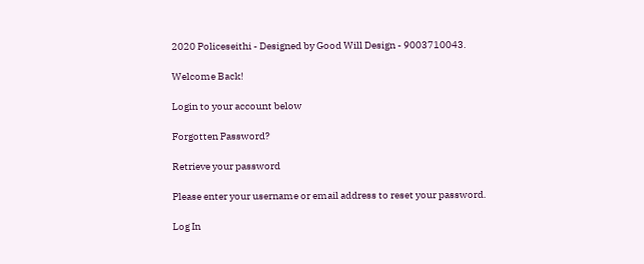2020 Policeseithi - Designed by Good Will Design - 9003710043.

Welcome Back!

Login to your account below

Forgotten Password?

Retrieve your password

Please enter your username or email address to reset your password.

Log In